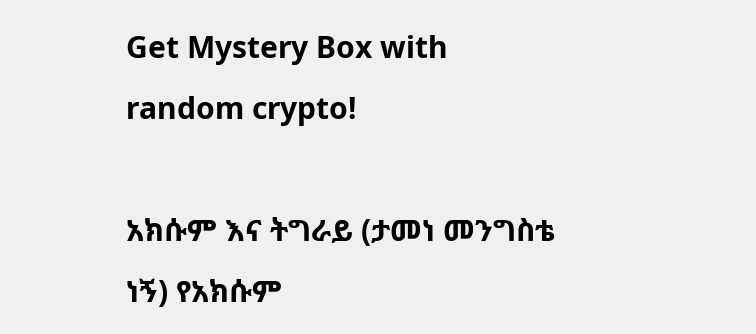Get Mystery Box with random crypto!

አክሱም እና ትግራይ (ታመነ መንግስቴ ነኝ) የአክሱም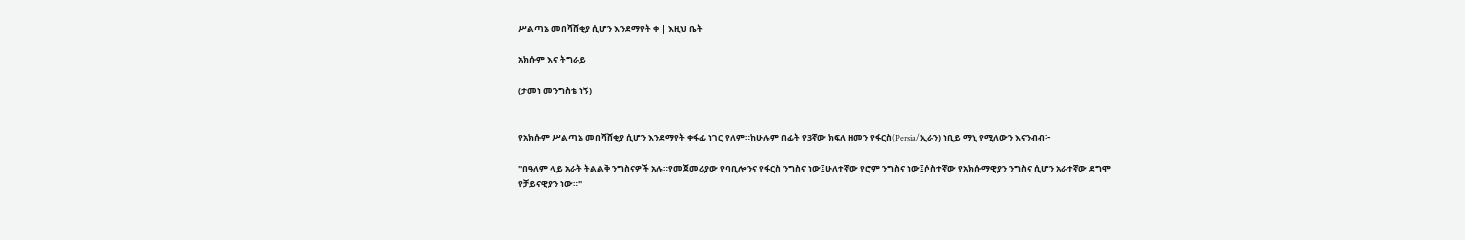ሥልጣኔ መበሻሸቂያ ሲሆን እንደማየት ቀ | እዚህ ቤት

አክሱም እና ትግራይ

(ታመነ መንግስቴ ነኝ)


የአክሱም ሥልጣኔ መበሻሸቂያ ሲሆን እንደማየት ቀፋፊ ነገር የለም።ከሁሉም በፊት የ3ኛው ክፍለ ዘመን የፋርስ(Persia/ኢራን) ነቢይ ማኒ የሚለውን እናንብብ፦

"በዓለም ላይ አራት ትልልቅ ንግስናዎች አሉ።የመጀመሪያው የባቢሎንና የፋርስ ንግስና ነው፤ሁለተኛው የሮም ንግስና ነው፤ሶስተኛው የአክሱማዊያን ንግስና ሲሆን አራተኛው ደግሞ የቻይናዊያን ነው።"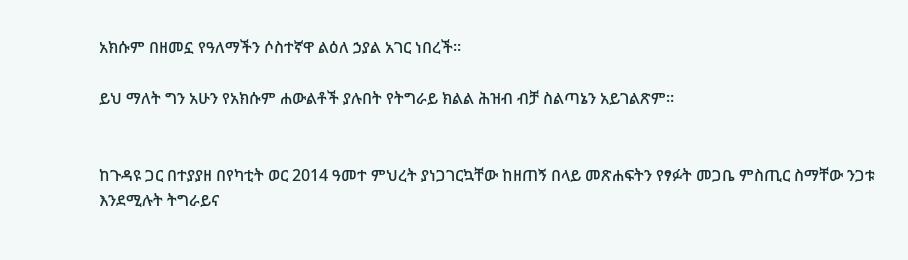አክሱም በዘመኗ የዓለማችን ሶስተኛዋ ልዕለ ኃያል አገር ነበረች።

ይህ ማለት ግን አሁን የአክሱም ሐውልቶች ያሉበት የትግራይ ክልል ሕዝብ ብቻ ስልጣኔን አይገልጽም።


ከጉዳዩ ጋር በተያያዘ በየካቲት ወር 2014 ዓመተ ምህረት ያነጋገርኳቸው ከዘጠኝ በላይ መጽሐፍትን የፃፉት መጋቤ ምስጢር ስማቸው ንጋቱ እንደሚሉት ትግራይና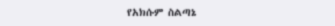የአክሱም ስልጣኔ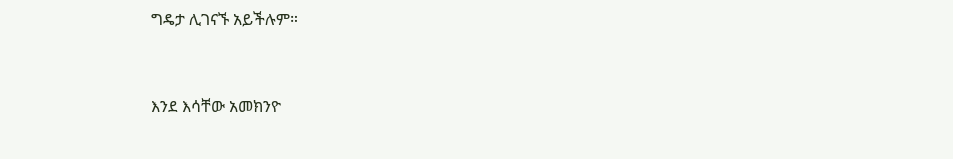ግዴታ ሊገናኙ አይችሉም።


እንደ እሳቸው አመክንዮ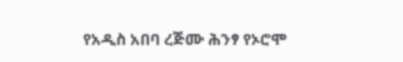የአዲስ አበባ ረጅሙ ሕንፃ የኦሮሞ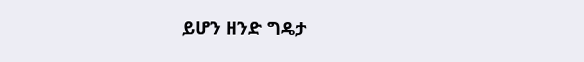ይሆን ዘንድ ግዴታ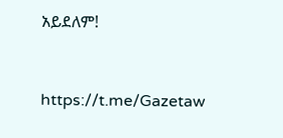አይደለም!


https://t.me/Gazetaw